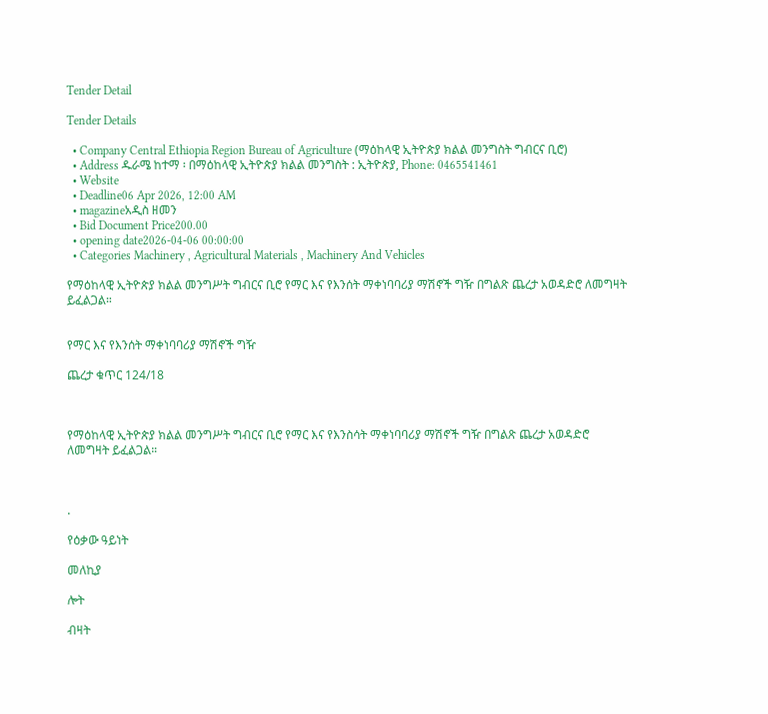Tender Detail

Tender Details

  • Company Central Ethiopia Region Bureau of Agriculture (ማዕከላዊ ኢትዮጵያ ክልል መንግስት ግብርና ቢሮ)
  • Address ዱራሜ ከተማ ፡ በማዕከላዊ ኢትዮጵያ ክልል መንግስት : ኢትዮጵያ, Phone: 0465541461
  • Website
  • Deadline06 Apr 2026, 12:00 AM
  • magazineአዲስ ዘመን
  • Bid Document Price200.00
  • opening date2026-04-06 00:00:00
  • Categories Machinery , Agricultural Materials , Machinery And Vehicles

የማዕከላዊ ኢትዮጵያ ክልል መንግሥት ግብርና ቢሮ የማር እና የእንሰት ማቀነባባሪያ ማሽኖች ግዥ በግልጽ ጨረታ አወዳድሮ ለመግዛት ይፈልጋል።


የማር እና የእንሰት ማቀነባባሪያ ማሽኖች ግዥ

ጨረታ ቁጥር 124/18



የማዕከላዊ ኢትዮጵያ ክልል መንግሥት ግብርና ቢሮ የማር እና የእንስሳት ማቀነባባሪያ ማሽኖች ግዥ በግልጽ ጨረታ አወዳድሮ ለመግዛት ይፈልጋል።



.

የዕቃው ዓይነት

መለኪያ

ሎት

ብዛት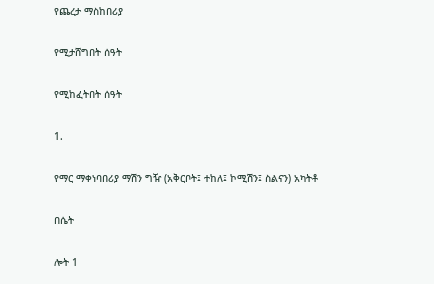የጨረታ ማስከበሪያ

የሚታሸግበት ሰዓት

የሚከፈትበት ሰዓት

1.

የማር ማቀነባበሪያ ማሽን ግዥ (አቅርቦት፤ ተከለ፤ ኮሚሽን፤ ስልናን) አካትቶ

በሴት

ሎት 1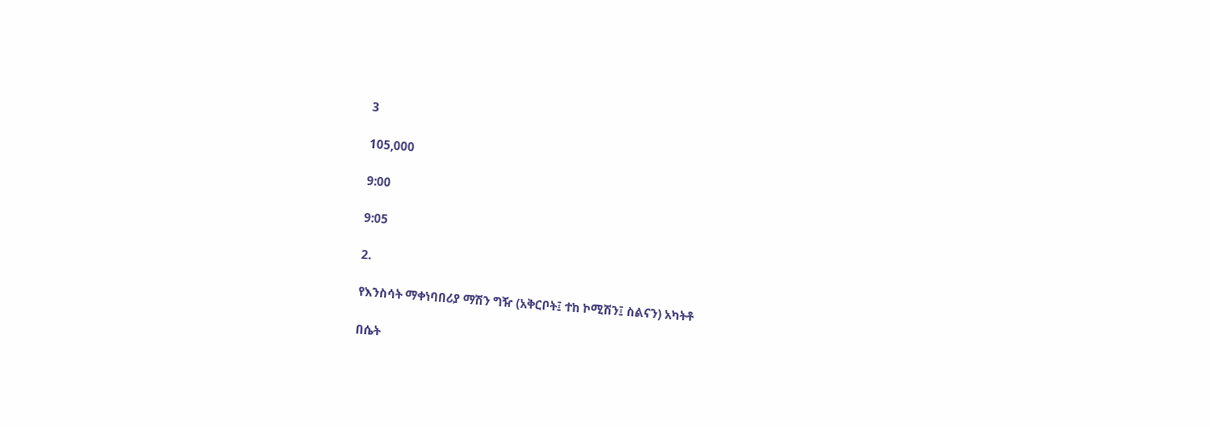3

105,000

9:00

9:05

2.

የእንስሳት ማቀነባበሪያ ማሽን ግዥ (አቅርቦት፤ ተከ ኮሚሽን፤ ስልናን) አካትቶ

በሴት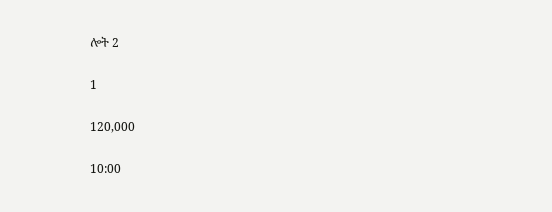ሎት 2

1

120,000

10:00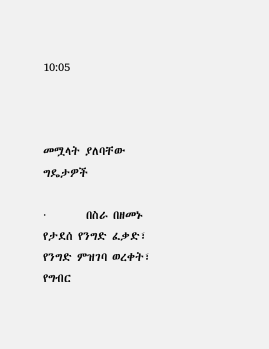10:05



መሟላት ያለባቸው ግዴታዎች

·        በስራ በዘመኑ የታደሰ የንግድ ፈቃድ፣ የንግድ ምዝገባ ወረቀት፣ የግብር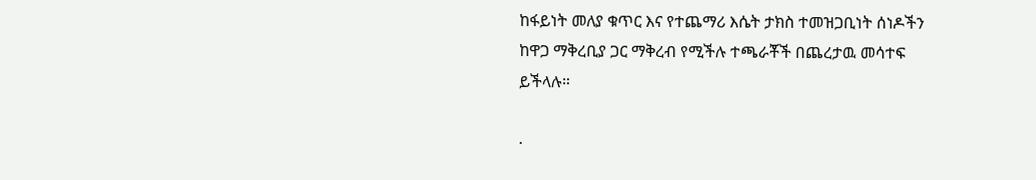ከፋይነት መለያ ቁጥር እና የተጨማሪ እሴት ታክስ ተመዝጋቢነት ሰነዶችን ከዋጋ ማቅረቢያ ጋር ማቅረብ የሚችሉ ተጫራቾች በጨረታዉ መሳተፍ ይችላሉ።

·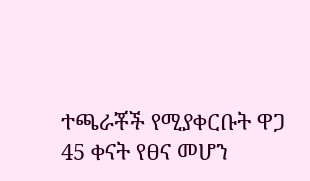ተጫራቾች የሚያቀርቡት ዋጋ 45 ቀናት የፀና መሆን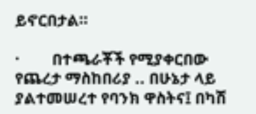ይኖርበታል።

·        በተጫራቾች የሚያቀርበው የጨረታ ማስከበሪያ .. በሁኔታ ላይ ያልተመሠረተ የባንክ ዋስትና፤ በካሽ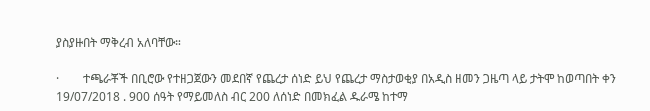ያስያዙበት ማቅረብ አለባቸው።

·        ተጫራቾች በቢሮው የተዘጋጀውን መደበኛ የጨረታ ሰነድ ይህ የጨረታ ማስታወቂያ በአዲስ ዘመን ጋዜጣ ላይ ታትሞ ከወጣበት ቀን 19/07/2018 . 900 ሰዓት የማይመለስ ብር 200 ለሰነድ በመክፈል ዱራሜ ከተማ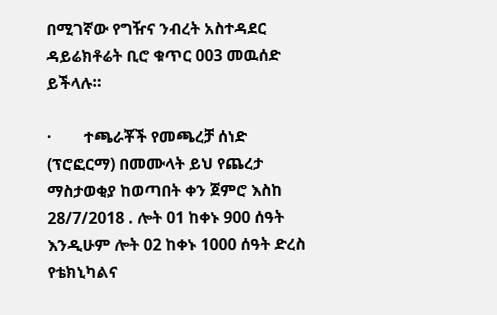በሚገኛው የግዥና ንብረት አስተዳደር ዳይሬክቶሬት ቢሮ ቁጥር 003 መዉሰድ ይችላሉ።

·        ተጫራቾች የመጫረቻ ሰነድ (ፕሮፎርማ) በመሙላት ይህ የጨረታ ማስታወቂያ ከወጣበት ቀን ጀምሮ እስከ 28/7/2018 . ሎት 01 ከቀኑ 900 ሰዓት እንዲሁም ሎት 02 ከቀኑ 1000 ሰዓት ድረስ የቴክኒካልና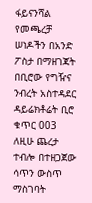ፋይናንሻል የመጫረቻ ሠነዶችን በአንድ ፖስታ በማዘገጃት በቢሮው የግዥና ንብረት አስተዳደር ዳይሬክቶሬት ቢሮ ቁጥር 003 ለዚሁ ጨረታ ተብሎ በተዘጋጀው ሳጥን ውስጥ ማስገባት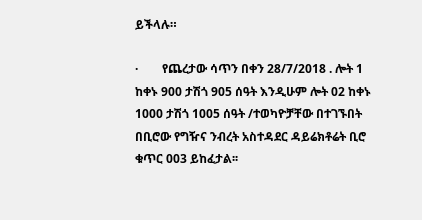ይችላሉ።

·        የጨረታው ሳጥን በቀን 28/7/2018 . ሎት 1 ከቀኑ 900 ታሽጎ 905 ሰዓት እንዲሁም ሎት 02 ከቀኑ 1000 ታሽጎ 1005 ሰዓት /ተወካዮቻቸው በተገኙበት በቢሮው የግዥና ንብረት አስተዳደር ዳይሬክቶሬት ቢሮ ቁጥር 003 ይከፈታል፡፡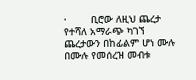·        ቢሮው ለዚህ ጨረታ የተሻለ አማራጭ ካገኘ ጨረታውን በከፊልም ሆነ ሙሉ በሙሉ የመሰረዝ መብቱ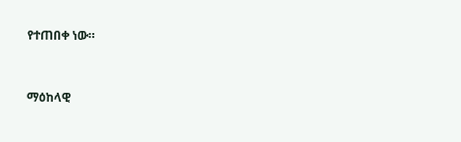የተጠበቀ ነው።



ማዕከላዊ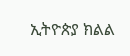ኢትዮጵያ ክልል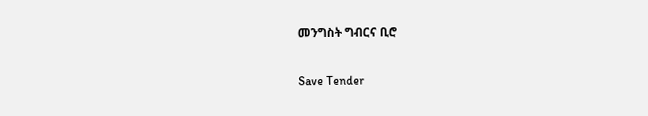መንግስት ግብርና ቢሮ

Save Tender